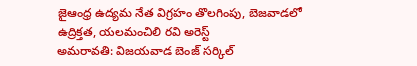జైఆంధ్ర ఉద్యమ నేత విగ్రహం తొలగింపు, బెజవాడలో ఉద్రిక్తత, యలమంచిలి రవి అరెస్ట్
అమరావతి: విజయవాడ బెంజ్ సర్కిల్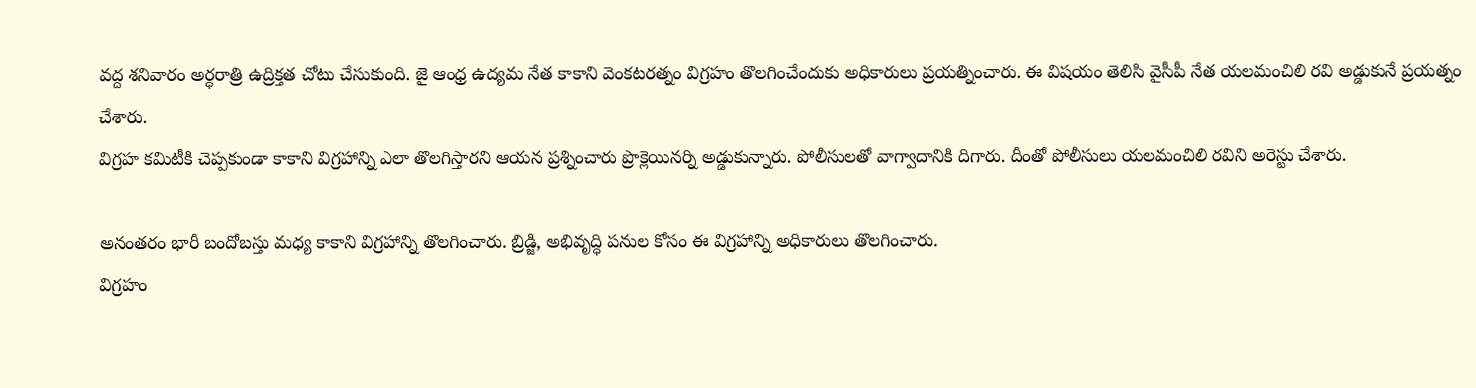వద్ద శనివారం అర్ధరాత్రి ఉద్రిక్తత చోటు చేసుకుంది. జై ఆంధ్ర ఉద్యమ నేత కాకాని వెంకటరత్నం విగ్రహం తొలగించేందుకు అధికారులు ప్రయత్నించారు. ఈ విషయం తెలిసి వైసీపీ నేత యలమంచిలి రవి అడ్డుకునే ప్రయత్నం చేశారు.
విగ్రహ కమిటీకి చెప్పకుండా కాకాని విగ్రహాన్ని ఎలా తొలగిస్తారని ఆయన ప్రశ్నించారు ప్రొక్లెయినర్ని అడ్డుకున్నారు. పోలీసులతో వాగ్వాదానికి దిగారు. దీంతో పోలీసులు యలమంచిలి రవిని అరెస్టు చేశారు.

అనంతరం భారీ బందోబస్తు మధ్య కాకాని విగ్రహాన్ని తొలగించారు. బ్రిడ్జి, అభివృద్ధి పనుల కోసం ఈ విగ్రహాన్ని అధికారులు తొలగించారు.
విగ్రహం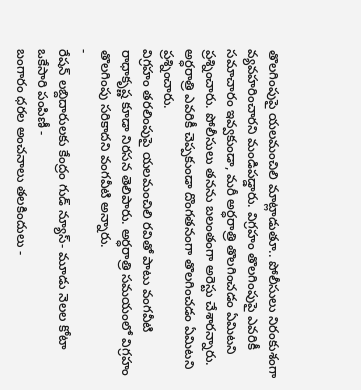తొలగింపుపై యలమంచిలి మాట్లాడుతూ.. పోలీసులు నిరంకుశంగా వ్యవహరించారని మండిపడ్డారు. విగ్రహం తొలగింపుపై ఎవరికీ సమాచారం ఇవ్వకుండా, మరీ అర్ధరాత్రి తొలగించడం ఏమిటని ప్రశ్నించారు. పోలీసులు తనను బలంతంగా అరెస్టు చేశారన్నారు. అర్ధరాత్రి ఎవరికీ చెప్పకుండా దొంగతనంగా తొలగించడం ఏమిటని ప్రశ్నించారు.
విగ్రహం తరలింపుపై యలమంచిలి రవితో పాటు వంగవీటి రాధాకృష్ణ కూడా నిరసన తెలిపారు. అర్ధరాత్రి సమయంలో విగ్రహం తొలగింపు సరికాదని వంగవీటి అన్నారు.
-
రేషన్ లబ్దిదారులకు కేంద్రం గుడ్ న్యూస్- మూడు నెలల కోటా ఒకేసారి పంపిణీ -
బంగారం ధరల అంచనాలు తలకిందులు -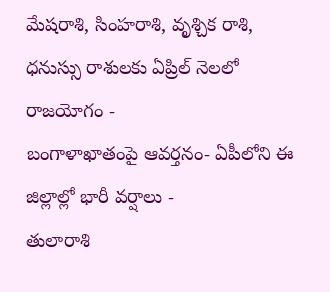మేషరాశి, సింహరాశి, వృశ్చిక రాశి, ధనుస్సు రాశులకు ఏప్రిల్ నెలలో రాజయోగం -
బంగాళాఖాతంపై ఆవర్తనం- ఏపీలోని ఈ జిల్లాల్లో భారీ వర్షాలు -
తులారాశి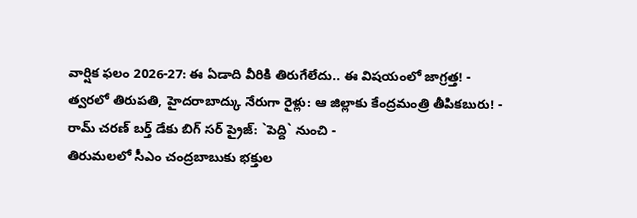వార్షిక ఫలం 2026-27: ఈ ఏడాది వీరికి తిరుగేలేదు.. ఈ విషయంలో జాగ్రత్త! -
త్వరలో తిరుపతి, హైదరాబాద్కు నేరుగా రైళ్లు: ఆ జిల్లాకు కేంద్రమంత్రి తీపికబురు! -
రామ్ చరణ్ బర్త్ డేకు బిగ్ సర్ ప్రైజ్: `పెద్ది` నుంచి -
తిరుమలలో సీఎం చంద్రబాబుకు భక్తుల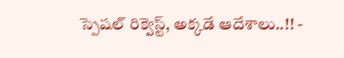స్పెషల్ రిక్వెస్ట్, అక్కడే ఆదేశాలు..!! -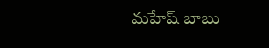మహేష్ బాబు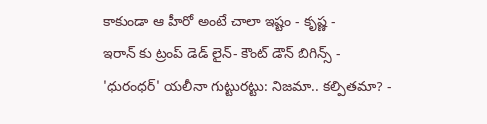కాకుండా ఆ హీరో అంటే చాలా ఇష్టం - కృష్ణ -
ఇరాన్ కు ట్రంప్ డెడ్ లైన్- కౌంట్ డౌన్ బిగిన్స్ -
'ధురంధర్' యలీనా గుట్టురట్టు: నిజమా.. కల్పితమా? -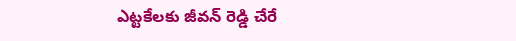ఎట్టకేలకు జీవన్ రెడ్డి చేరే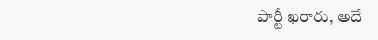పార్టీ ఖరారు, అదే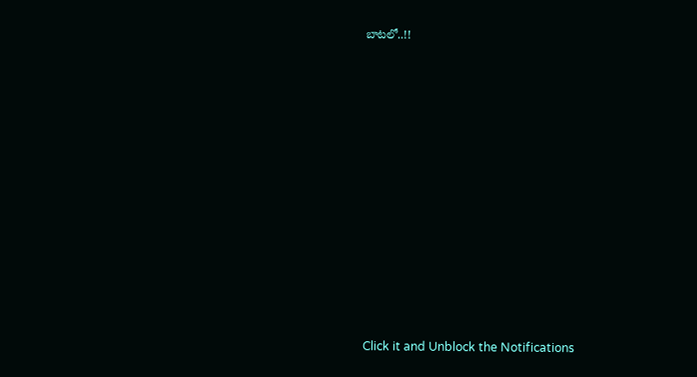బాటలో..!!












Click it and Unblock the Notifications